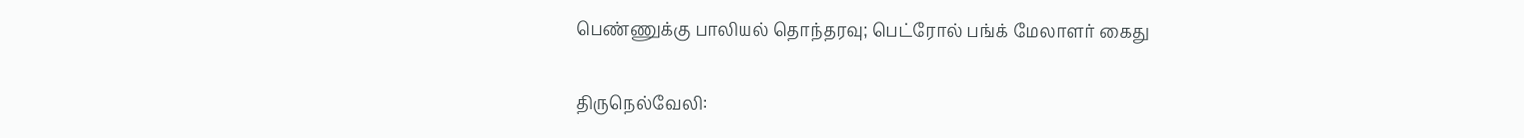பெண்ணுக்கு பாலியல் தொந்தரவு; பெட்ரோல் பங்க் மேலாளர் கைது

திருநெல்வேலி: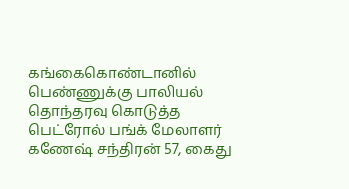கங்கைகொண்டானில் பெண்ணுக்கு பாலியல் தொந்தரவு கொடுத்த பெட்ரோல் பங்க் மேலாளர் கணேஷ் சந்திரன் 57, கைது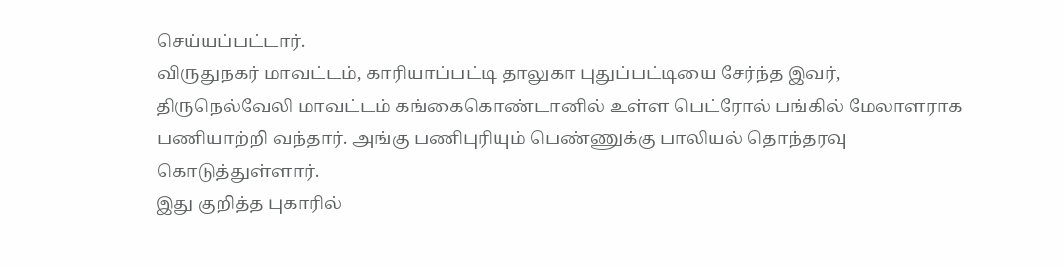செய்யப்பட்டார்.
விருதுநகர் மாவட்டம், காரியாப்பட்டி தாலுகா புதுப்பட்டியை சேர்ந்த இவர், திருநெல்வேலி மாவட்டம் கங்கைகொண்டானில் உள்ள பெட்ரோல் பங்கில் மேலாளராக பணியாற்றி வந்தார். அங்கு பணிபுரியும் பெண்ணுக்கு பாலியல் தொந்தரவு கொடுத்துள்ளார்.
இது குறித்த புகாரில்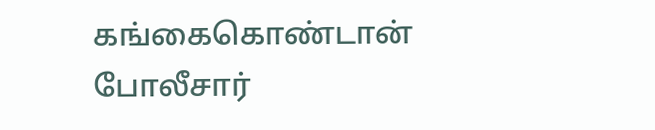கங்கைகொண்டான் போலீசார்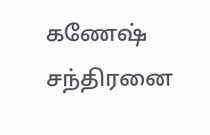கணேஷ் சந்திரனை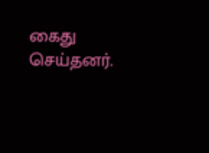கைது செய்தனர்.